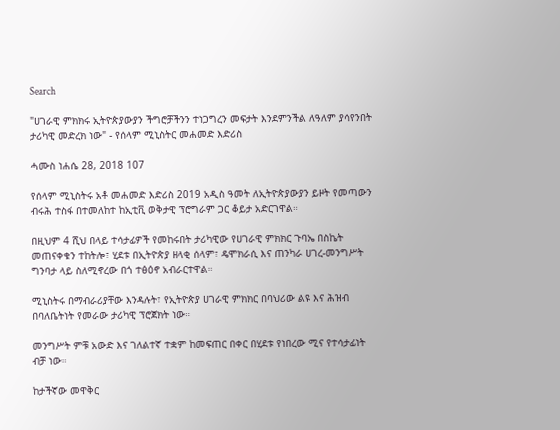Search

"ሀገራዊ ምክክሩ ኢትዮጵያውያን ችግሮቻችንን ተነጋግረን መፍታት እንደምንችል ለዓለም ያሳየንበት ታሪካዊ መድረክ ነው" - የሰላም ሚኒስትር መሐመድ እድሪስ

ሓሙስ ነሐሴ 28, 2018 107

የሰላም ሚኒስትሩ አቶ መሐመድ እድሪስ 2019 አዲስ ዓመት ለኢትዮጵያውያን ይዞት የመጣውን ብሩሕ ተስፋ በተመለከተ ከኢቲቪ ወቅታዊ ፕሮግራም ጋር ቆይታ አድርገዋል።

በዚህም 4 ሺህ በላይ ተሳታፊዎች የመከሩበት ታሪካዊው የሀገራዊ ምክክር ጉባኤ በስኬት መጠናቀቁን ተከትሎ፣ ሂደቱ በኢትዮጵያ ዘላቂ ሰላም፣ ዴሞክራሲ እና ጠንካራ ሀገረ-መንግሥት ግንባታ ላይ ስለሚኖረው በጎ ተፅዕኖ አብራርተዋል።

ሚኒስትሩ በማብራሪያቸው እንዳሉት፣ የኢትዮጵያ ሀገራዊ ምክክር በባህሪው ልዩ እና ሕዝብ በባለቤትነት የመራው ታሪካዊ ፕሮጀክት ነው።

መንግሥት ምቹ አውድ እና ገለልተኛ ተቋም ከመፍጠር በቀር በሂደቱ የነበረው ሚና የተሳታፊነት ብቻ ነው።

ከታችኛው መዋቅር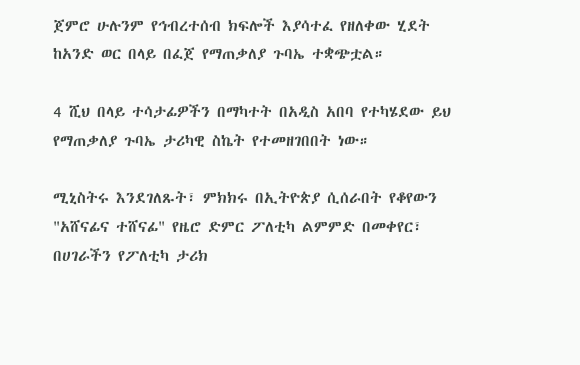ጀምሮ ሁሉንም የኅብረተሰብ ክፍሎች እያሳተፈ የዘለቀው ሂደት ከአንድ ወር በላይ በፈጀ የማጠቃለያ ጉባኤ ተቋጭቷል።

4 ሺህ በላይ ተሳታፊዎችን በማካተት በአዲስ አበባ የተካሄደው ይህ የማጠቃለያ ጉባኤ ታሪካዊ ስኬት የተመዘገበበት ነው።

ሚኒስትሩ እንደገለጹት፣ ምክክሩ በኢትዮጵያ ሲሰራበት የቆየውን "አሸናፊና ተሸናፊ" የዜሮ ድምር ፖለቲካ ልምምድ በመቀየር፣ በሀገራችን የፖለቲካ ታሪክ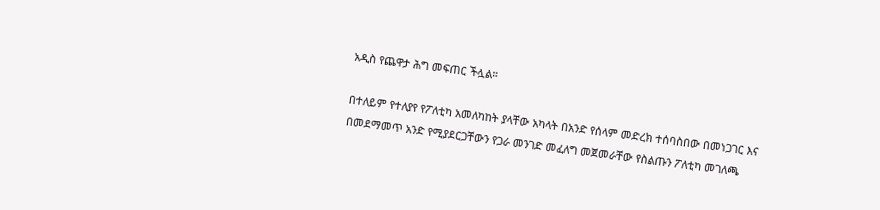አዲስ የጨዋታ ሕግ መፍጠር ችሏል።

በተለይም የተለያየ የፖለቲካ አመለካከት ያላቸው አካላት በአንድ የሰላም መድረክ ተሰባስበው በመነጋገር እና በመደማመጥ አንድ የሚያደርጋቸውን የጋራ መንገድ መፈለግ መጀመራቸው የስልጡን ፖለቲካ መገለጫ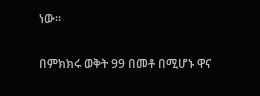ነው።

በምክክሩ ወቅት 99 በመቶ በሚሆኑ ዋና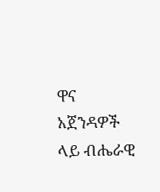ዋና አጀንዳዎች ላይ ብሔራዊ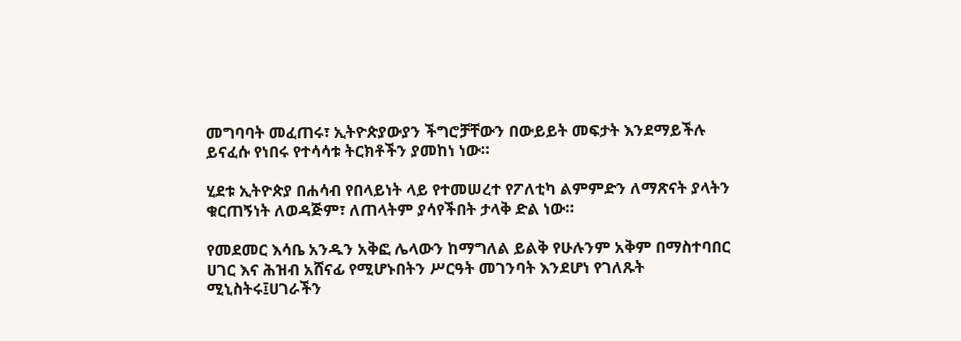መግባባት መፈጠሩ፣ ኢትዮጵያውያን ችግሮቻቸውን በውይይት መፍታት እንደማይችሉ ይናፈሱ የነበሩ የተሳሳቱ ትርክቶችን ያመከነ ነው።

ሂደቱ ኢትዮጵያ በሐሳብ የበላይነት ላይ የተመሠረተ የፖለቲካ ልምምድን ለማጽናት ያላትን ቁርጠኝነት ለወዳጅም፣ ለጠላትም ያሳየችበት ታላቅ ድል ነው።

የመደመር እሳቤ አንዱን አቅፎ ሌላውን ከማግለል ይልቅ የሁሉንም አቅም በማስተባበር ሀገር እና ሕዝብ አሸናፊ የሚሆኑበትን ሥርዓት መገንባት እንደሆነ የገለጹት ሚኒስትሩ፤ሀገራችን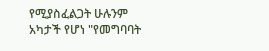የሚያስፈልጋት ሁሉንም አካታች የሆነ "የመግባባት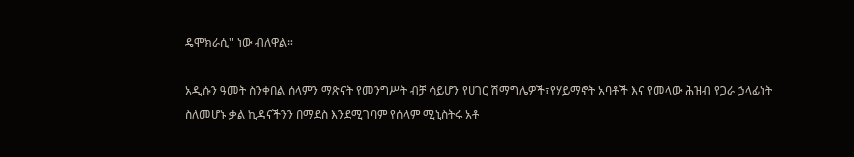ዴሞክራሲ" ነው ብለዋል።

አዲሱን ዓመት ስንቀበል ሰላምን ማጽናት የመንግሥት ብቻ ሳይሆን የሀገር ሽማግሌዎች፣የሃይማኖት አባቶች እና የመላው ሕዝብ የጋራ ኃላፊነት ስለመሆኑ ቃል ኪዳናችንን በማደስ እንደሚገባም የሰላም ሚኒስትሩ አቶ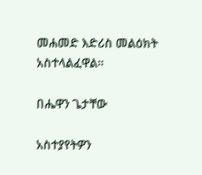መሐመድ እድሪስ መልዕክት አስተላልፈዋል።

በሔዋን ጌታቸው

አስተያየትዎን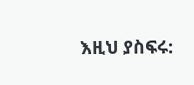እዚህ ያስፍሩ: